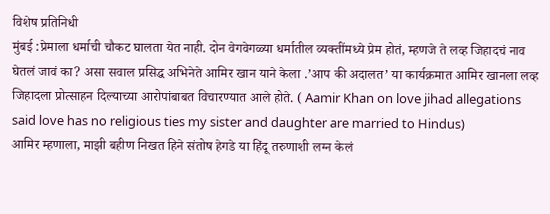विशेष प्रतिनिधी
मुंबई :प्रेमाला धर्माची चौकट घालता येत नाही. दोन वेगवेगळ्या धर्मातील व्यक्तींमध्ये प्रेम होतं, म्हणजे ते लव्ह जिहादचं नाव घेतलं जावं का? असा सवाल प्रसिद्ध अभिनेते आमिर खान याने केला .’आप की अदालत’ या कार्यक्रमात आमिर खानला लव्ह जिहादला प्रोत्साहन दिल्याच्या आरोपांबाबत विचारण्यात आले होते. ( Aamir Khan on love jihad allegations said love has no religious ties my sister and daughter are married to Hindus)
आमिर म्हणाला, माझी बहीण निखत हिने संतोष हेगडे या हिंदू तरुणाशी लग्न केलं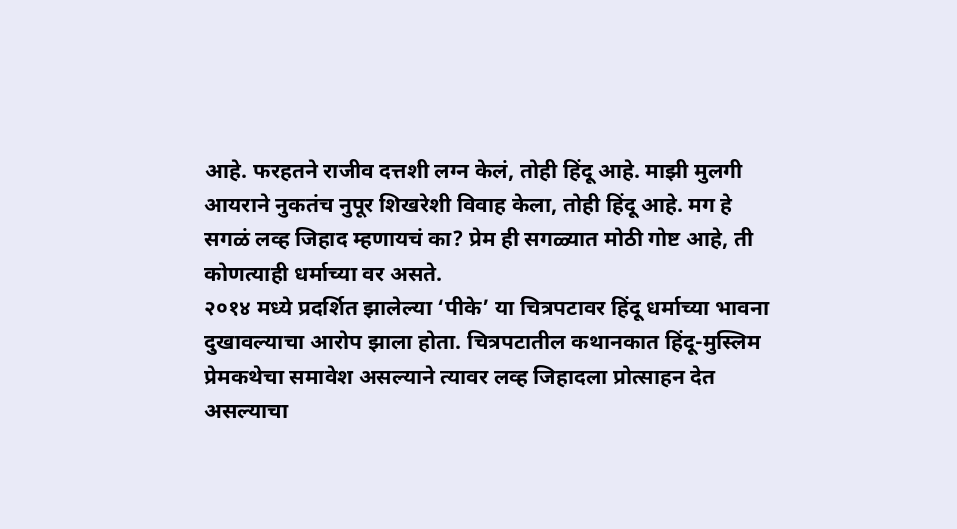आहे. फरहतने राजीव दत्तशी लग्न केलं, तोही हिंदू आहे. माझी मुलगी आयराने नुकतंच नुपूर शिखरेशी विवाह केला, तोही हिंदू आहे. मग हे सगळं लव्ह जिहाद म्हणायचं का? प्रेम ही सगळ्यात मोठी गोष्ट आहे, ती कोणत्याही धर्माच्या वर असते.
२०१४ मध्ये प्रदर्शित झालेल्या ‘पीके’ या चित्रपटावर हिंदू धर्माच्या भावना दुखावल्याचा आरोप झाला होता. चित्रपटातील कथानकात हिंदू-मुस्लिम प्रेमकथेचा समावेश असल्याने त्यावर लव्ह जिहादला प्रोत्साहन देत असल्याचा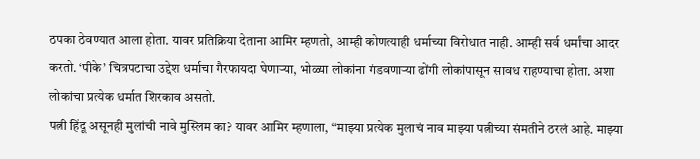ठपका ठेवण्यात आला होता. यावर प्रतिक्रिया देताना आमिर म्हणतो, आम्ही कोणत्याही धर्माच्या विरोधात नाही. आम्ही सर्व धर्मांचा आदर करतो. ‘पीके’ चित्रपटाचा उद्देश धर्माचा गैरफायदा घेणाऱ्या, भोळ्या लोकांना गंडवणाऱ्या ढोंगी लोकांपासून सावध राहण्याचा होता. अशा लोकांचा प्रत्येक धर्मात शिरकाव असतो.
पत्नी हिंदू असूनही मुलांची नावे मुस्लिम का? यावर आमिर म्हणाला, “माझ्या प्रत्येक मुलाचं नाव माझ्या पत्नीच्या संमतीने ठरलं आहे. माझ्या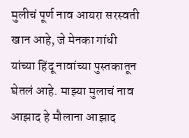मुलीचं पूर्ण नाव आयरा सरस्वती खान आहे, जे मेनका गांधी यांच्या हिंदू नावांच्या पुस्तकातून घेतलं आहे. माझ्या मुलाचं नाव आझाद हे मौलाना आझाद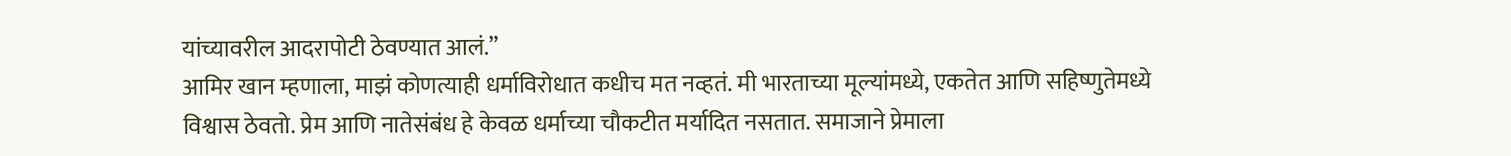यांच्यावरील आदरापोटी ठेवण्यात आलं.”
आमिर खान म्हणाला, माझं कोणत्याही धर्माविरोधात कधीच मत नव्हतं. मी भारताच्या मूल्यांमध्ये, एकतेत आणि सहिष्णुतेमध्ये विश्वास ठेवतो. प्रेम आणि नातेसंबंध हे केवळ धर्माच्या चौकटीत मर्यादित नसतात. समाजाने प्रेमाला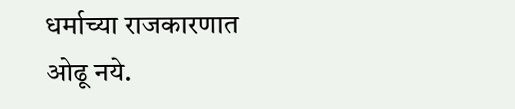धर्माच्या राजकारणात ओढू नये.